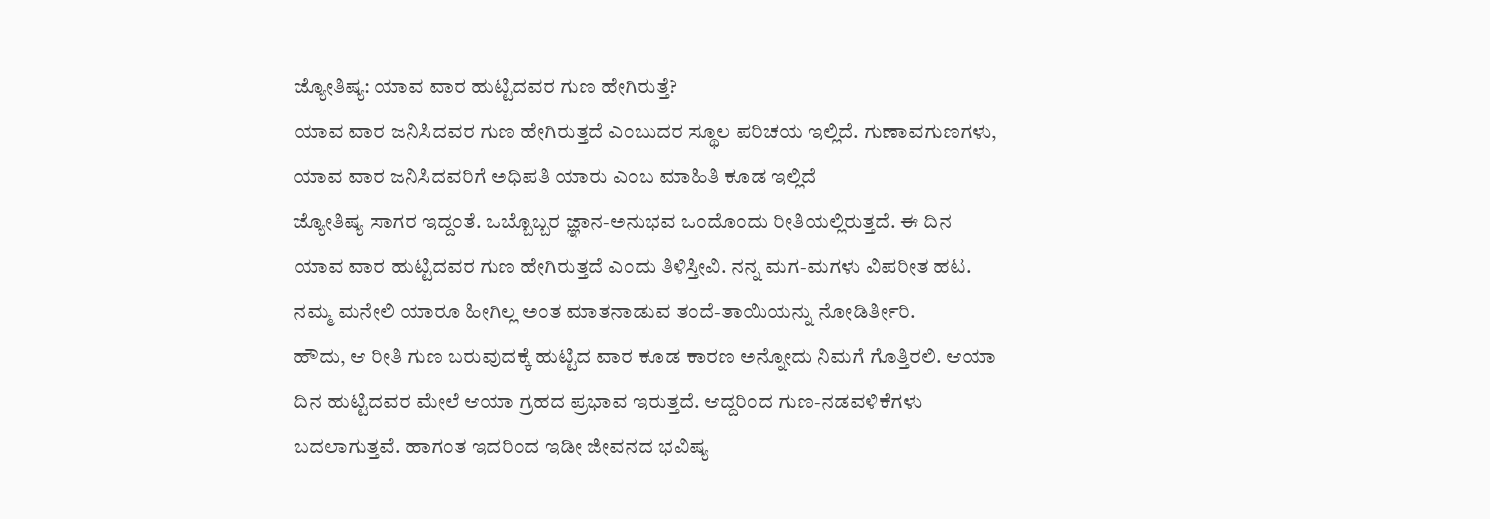ಜ್ಯೋತಿಷ್ಯ: ಯಾವ ವಾರ ಹುಟ್ಟಿದವರ ಗುಣ ಹೇಗಿರುತ್ತೆ?
ಯಾವ ವಾರ ಜನಿಸಿದವರ ಗುಣ ಹೇಗಿರುತ್ತದೆ ಎಂಬುದರ ಸ್ಥೂಲ ಪರಿಚಯ ಇಲ್ಲಿದೆ. ಗುಣಾವಗುಣಗಳು, ಯಾವ ವಾರ ಜನಿಸಿದವರಿಗೆ ಅಧಿಪತಿ ಯಾರು ಎಂಬ ಮಾಹಿತಿ ಕೂಡ ಇಲ್ಲಿದೆ
ಜ್ಯೋತಿಷ್ಯ ಸಾಗರ ಇದ್ದಂತೆ. ಒಬ್ಬೊಬ್ಬರ ಜ್ಞಾನ-ಅನುಭವ ಒಂದೊಂದು ರೀತಿಯಲ್ಲಿರುತ್ತದೆ. ಈ ದಿನ ಯಾವ ವಾರ ಹುಟ್ಟಿದವರ ಗುಣ ಹೇಗಿರುತ್ತದೆ ಎಂದು ತಿಳಿಸ್ತೀವಿ. ನನ್ನ ಮಗ-ಮಗಳು ವಿಪರೀತ ಹಟ. ನಮ್ಮ ಮನೇಲಿ ಯಾರೂ ಹೀಗಿಲ್ಲ ಅಂತ ಮಾತನಾಡುವ ತಂದೆ-ತಾಯಿಯನ್ನು ನೋಡಿರ್ತೀರಿ.
ಹೌದು, ಆ ರೀತಿ ಗುಣ ಬರುವುದಕ್ಕೆ ಹುಟ್ಟಿದ ವಾರ ಕೂಡ ಕಾರಣ ಅನ್ನೋದು ನಿಮಗೆ ಗೊತ್ತಿರಲಿ. ಆಯಾ ದಿನ ಹುಟ್ಟಿದವರ ಮೇಲೆ ಆಯಾ ಗ್ರಹದ ಪ್ರಭಾವ ಇರುತ್ತದೆ. ಆದ್ದರಿಂದ ಗುಣ-ನಡವಳಿಕೆಗಳು ಬದಲಾಗುತ್ತವೆ. ಹಾಗಂತ ಇದರಿಂದ ಇಡೀ ಜೀವನದ ಭವಿಷ್ಯ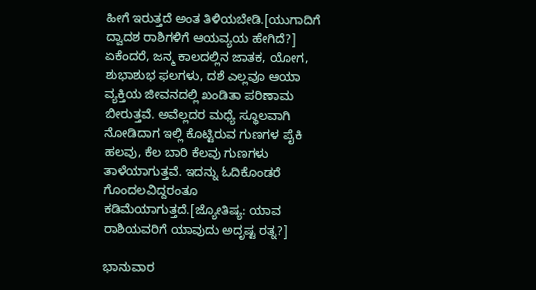ಹೀಗೆ ಇರುತ್ತದೆ ಅಂತ ತಿಳಿಯಬೇಡಿ.[ಯುಗಾದಿಗೆ ದ್ವಾದಶ ರಾಶಿಗಳಿಗೆ ಆಯವ್ಯಯ ಹೇಗಿದೆ?]
ಏಕೆಂದರೆ, ಜನ್ಮ ಕಾಲದಲ್ಲಿನ ಜಾತಕ, ಯೋಗ, ಶುಭಾಶುಭ ಫಲಗಳು, ದಶೆ ಎಲ್ಲವೂ ಆಯಾ ವ್ಯಕ್ತಿಯ ಜೀವನದಲ್ಲಿ ಖಂಡಿತಾ ಪರಿಣಾಮ ಬೀರುತ್ತವೆ. ಅವೆಲ್ಲದರ ಮಧ್ಯೆ ಸ್ಥೂಲವಾಗಿ ನೋಡಿದಾಗ ಇಲ್ಲಿ ಕೊಟ್ಟಿರುವ ಗುಣಗಳ ಪೈಕಿ ಹಲವು, ಕೆಲ ಬಾರಿ ಕೆಲವು ಗುಣಗಳು ತಾಳೆಯಾಗುತ್ತವೆ. ಇದನ್ನು ಓದಿಕೊಂಡರೆ ಗೊಂದಲವಿದ್ದರಂತೂ ಕಡಿಮೆಯಾಗುತ್ತದೆ.[ಜ್ಯೋತಿಷ್ಯ: ಯಾವ ರಾಶಿಯವರಿಗೆ ಯಾವುದು ಅದೃಷ್ಟ ರತ್ನ?]

ಭಾನುವಾರ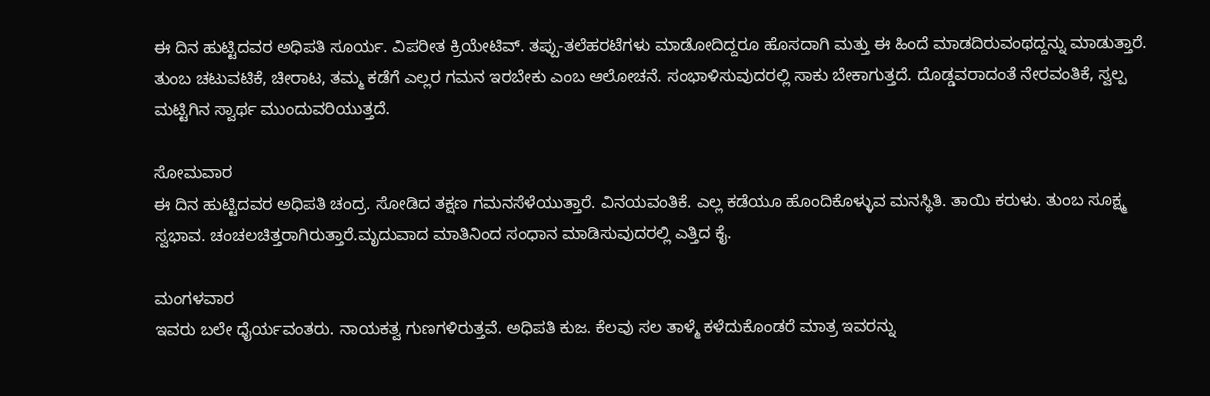ಈ ದಿನ ಹುಟ್ಟಿದವರ ಅಧಿಪತಿ ಸೂರ್ಯ. ವಿಪರೀತ ಕ್ರಿಯೇಟಿವ್. ತಪ್ಪು-ತಲೆಹರಟೆಗಳು ಮಾಡೋದಿದ್ದರೂ ಹೊಸದಾಗಿ ಮತ್ತು ಈ ಹಿಂದೆ ಮಾಡದಿರುವಂಥದ್ದನ್ನು ಮಾಡುತ್ತಾರೆ. ತುಂಬ ಚಟುವಟಿಕೆ, ಚೀರಾಟ, ತಮ್ಮ ಕಡೆಗೆ ಎಲ್ಲರ ಗಮನ ಇರಬೇಕು ಎಂಬ ಆಲೋಚನೆ. ಸಂಭಾಳಿಸುವುದರಲ್ಲಿ ಸಾಕು ಬೇಕಾಗುತ್ತದೆ. ದೊಡ್ಡವರಾದಂತೆ ನೇರವಂತಿಕೆ, ಸ್ವಲ್ಪ ಮಟ್ಟಿಗಿನ ಸ್ವಾರ್ಥ ಮುಂದುವರಿಯುತ್ತದೆ.

ಸೋಮವಾರ
ಈ ದಿನ ಹುಟ್ಟಿದವರ ಅಧಿಪತಿ ಚಂದ್ರ. ಸೋಡಿದ ತಕ್ಷಣ ಗಮನಸೆಳೆಯುತ್ತಾರೆ. ವಿನಯವಂತಿಕೆ. ಎಲ್ಲ ಕಡೆಯೂ ಹೊಂದಿಕೊಳ್ಳುವ ಮನಸ್ಥಿತಿ. ತಾಯಿ ಕರುಳು. ತುಂಬ ಸೂಕ್ಷ್ಮ ಸ್ವಭಾವ. ಚಂಚಲಚಿತ್ತರಾಗಿರುತ್ತಾರೆ.ಮೃದುವಾದ ಮಾತಿನಿಂದ ಸಂಧಾನ ಮಾಡಿಸುವುದರಲ್ಲಿ ಎತ್ತಿದ ಕೈ.

ಮಂಗಳವಾರ
ಇವರು ಬಲೇ ಧೈರ್ಯವಂತರು. ನಾಯಕತ್ವ ಗುಣಗಳಿರುತ್ತವೆ. ಅಧಿಪತಿ ಕುಜ. ಕೆಲವು ಸಲ ತಾಳ್ಮೆ ಕಳೆದುಕೊಂಡರೆ ಮಾತ್ರ ಇವರನ್ನು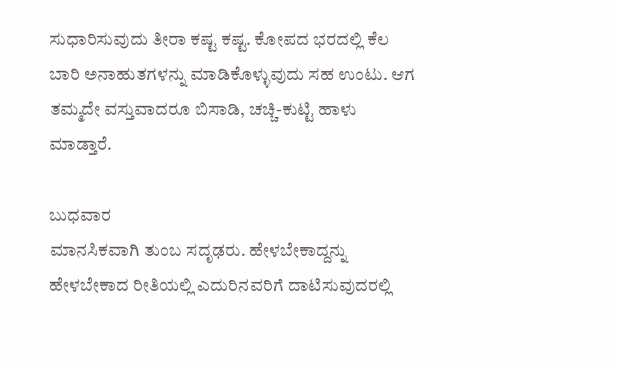ಸುಧಾರಿಸುವುದು ತೀರಾ ಕಷ್ಟ ಕಷ್ಟ. ಕೋಪದ ಭರದಲ್ಲಿ ಕೆಲ ಬಾರಿ ಅನಾಹುತಗಳನ್ನು ಮಾಡಿಕೊಳ್ಳುವುದು ಸಹ ಉಂಟು. ಆಗ ತಮ್ಮದೇ ವಸ್ತುವಾದರೂ ಬಿಸಾಡಿ, ಚಚ್ಚಿ-ಕುಟ್ಟಿ ಹಾಳು ಮಾಡ್ತಾರೆ.

ಬುಧವಾರ
ಮಾನಸಿಕವಾಗಿ ತುಂಬ ಸದೃಢರು. ಹೇಳಬೇಕಾದ್ದನ್ನು ಹೇಳಬೇಕಾದ ರೀತಿಯಲ್ಲಿ ಎದುರಿನವರಿಗೆ ದಾಟಿಸುವುದರಲ್ಲಿ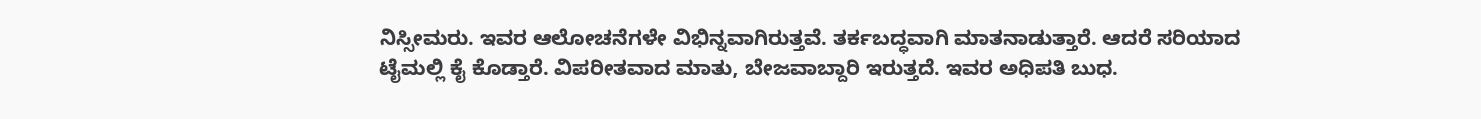ನಿಸ್ಸೀಮರು. ಇವರ ಆಲೋಚನೆಗಳೇ ವಿಭಿನ್ನವಾಗಿರುತ್ತವೆ. ತರ್ಕಬದ್ಧವಾಗಿ ಮಾತನಾಡುತ್ತಾರೆ. ಆದರೆ ಸರಿಯಾದ ಟೈಮಲ್ಲಿ ಕೈ ಕೊಡ್ತಾರೆ. ವಿಪರೀತವಾದ ಮಾತು, ಬೇಜವಾಬ್ದಾರಿ ಇರುತ್ತದೆ. ಇವರ ಅಧಿಪತಿ ಬುಧ.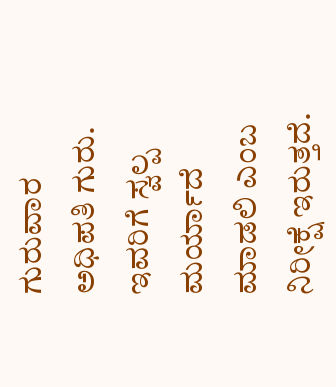ಗುರುವಾರ
ಅಧಿಪತಿ ಗುರು. ಇವರಿಗೆ ಸ್ವಲ್ಪ ಮರ್ಯಾದೆ ಮಾಡಲಿ ಎಂಬ ನಿರೀಕ್ಷೆ ಇರುತ್ತದೆ.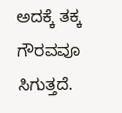ಅದಕ್ಕೆ ತಕ್ಕ ಗೌರವವೂ ಸಿಗುತ್ತದೆ.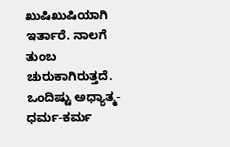ಖುಷಿಖುಷಿಯಾಗಿ ಇರ್ತಾರೆ. ನಾಲಗೆ ತುಂಬ ಚುರುಕಾಗಿರುತ್ತದೆ. ಒಂದಿಷ್ಟು ಅಧ್ಯಾತ್ಮ-ಧರ್ಮ-ಕರ್ಮ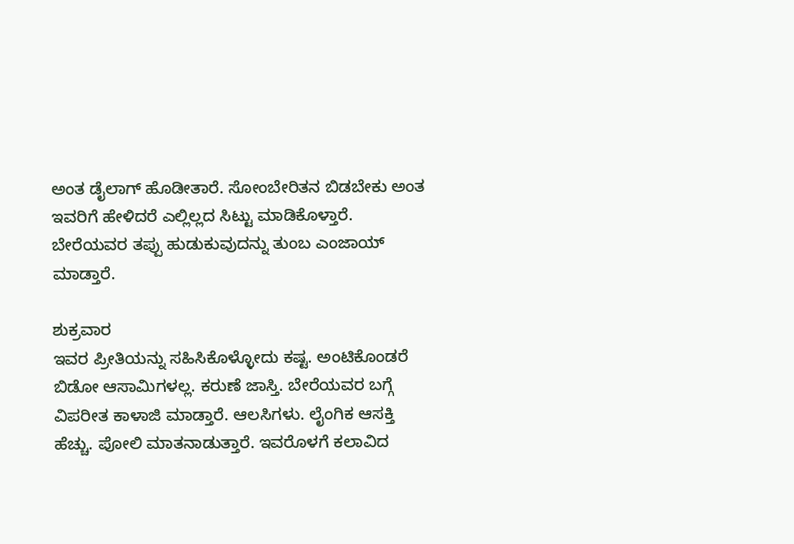ಅಂತ ಡೈಲಾಗ್ ಹೊಡೀತಾರೆ. ಸೋಂಬೇರಿತನ ಬಿಡಬೇಕು ಅಂತ ಇವರಿಗೆ ಹೇಳಿದರೆ ಎಲ್ಲಿಲ್ಲದ ಸಿಟ್ಟು ಮಾಡಿಕೊಳ್ತಾರೆ. ಬೇರೆಯವರ ತಪ್ಪು ಹುಡುಕುವುದನ್ನು ತುಂಬ ಎಂಜಾಯ್ ಮಾಡ್ತಾರೆ.

ಶುಕ್ರವಾರ
ಇವರ ಪ್ರೀತಿಯನ್ನು ಸಹಿಸಿಕೊಳ್ಳೋದು ಕಷ್ಟ. ಅಂಟಿಕೊಂಡರೆ ಬಿಡೋ ಆಸಾಮಿಗಳಲ್ಲ. ಕರುಣೆ ಜಾಸ್ತಿ. ಬೇರೆಯವರ ಬಗ್ಗೆ ವಿಪರೀತ ಕಾಳಾಜಿ ಮಾಡ್ತಾರೆ. ಆಲಸಿಗಳು. ಲೈಂಗಿಕ ಆಸಕ್ತಿ ಹೆಚ್ಚು. ಪೋಲಿ ಮಾತನಾಡುತ್ತಾರೆ. ಇವರೊಳಗೆ ಕಲಾವಿದ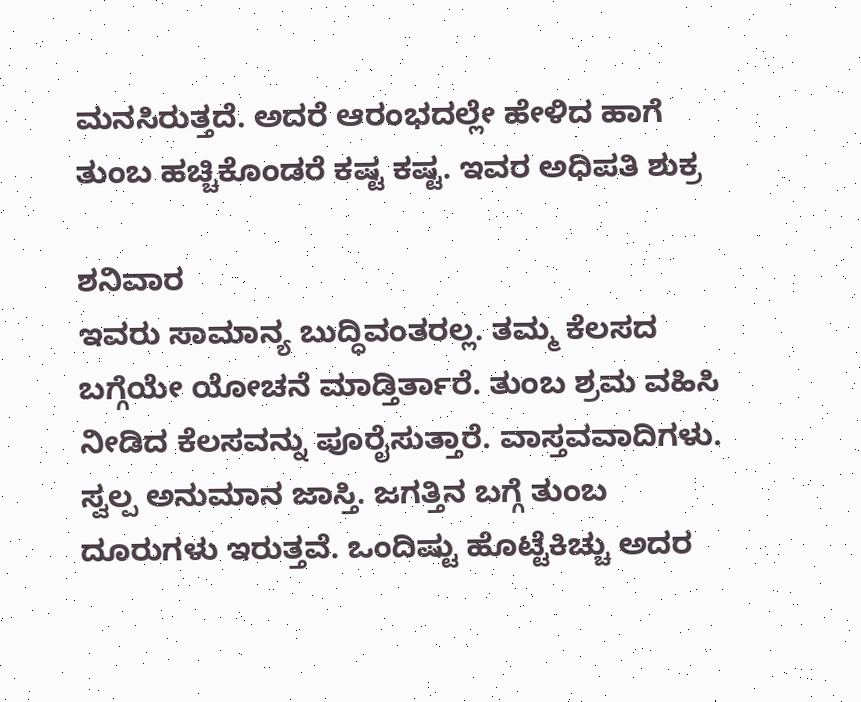ಮನಸಿರುತ್ತದೆ. ಅದರೆ ಆರಂಭದಲ್ಲೇ ಹೇಳಿದ ಹಾಗೆ ತುಂಬ ಹಚ್ಚಿಕೊಂಡರೆ ಕಷ್ಟ ಕಷ್ಟ. ಇವರ ಅಧಿಪತಿ ಶುಕ್ರ

ಶನಿವಾರ
ಇವರು ಸಾಮಾನ್ಯ ಬುದ್ಧಿವಂತರಲ್ಲ. ತಮ್ಮ ಕೆಲಸದ ಬಗ್ಗೆಯೇ ಯೋಚನೆ ಮಾಡ್ತಿರ್ತಾರೆ. ತುಂಬ ಶ್ರಮ ವಹಿಸಿ ನೀಡಿದ ಕೆಲಸವನ್ನು ಪೂರೈಸುತ್ತಾರೆ. ವಾಸ್ತವವಾದಿಗಳು. ಸ್ವಲ್ಪ ಅನುಮಾನ ಜಾಸ್ತಿ. ಜಗತ್ತಿನ ಬಗ್ಗೆ ತುಂಬ ದೂರುಗಳು ಇರುತ್ತವೆ. ಒಂದಿಷ್ಟು ಹೊಟ್ಟೆಕಿಚ್ಚು ಅದರ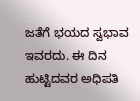ಜತೆಗೆ ಭಯದ ಸ್ವಭಾವ ಇವರದು. ಈ ದಿನ ಹುಟ್ಟಿದವರ ಅಧಿಪತಿ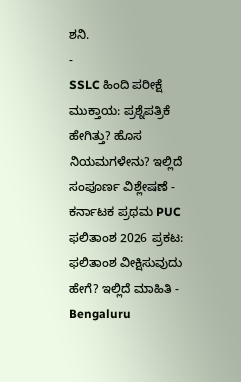ಶನಿ.
-
SSLC ಹಿಂದಿ ಪರೀಕ್ಷೆ ಮುಕ್ತಾಯ: ಪ್ರಶ್ನೆಪತ್ರಿಕೆ ಹೇಗಿತ್ತು? ಹೊಸ ನಿಯಮಗಳೇನು? ಇಲ್ಲಿದೆ ಸಂಪೂರ್ಣ ವಿಶ್ಲೇಷಣೆ -
ಕರ್ನಾಟಕ ಪ್ರಥಮ PUC ಫಲಿತಾಂಶ 2026 ಪ್ರಕಟ: ಫಲಿತಾಂಶ ವೀಕ್ಷಿಸುವುದು ಹೇಗೆ? ಇಲ್ಲಿದೆ ಮಾಹಿತಿ -
Bengaluru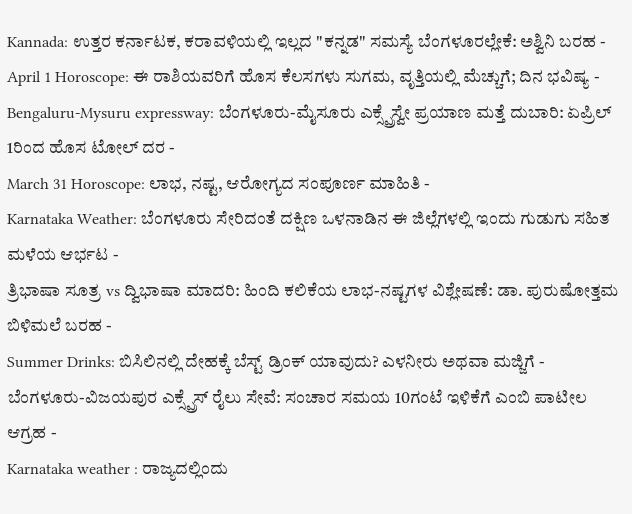Kannada: ಉತ್ತರ ಕರ್ನಾಟಕ, ಕರಾವಳಿಯಲ್ಲಿ ಇಲ್ಲದ "ಕನ್ನಡ" ಸಮಸ್ಯೆ ಬೆಂಗಳೂರಲ್ಲೇಕೆ: ಅಶ್ವಿನಿ ಬರಹ -
April 1 Horoscope: ಈ ರಾಶಿಯವರಿಗೆ ಹೊಸ ಕೆಲಸಗಳು ಸುಗಮ, ವೃತ್ತಿಯಲ್ಲಿ ಮೆಚ್ಚುಗೆ; ದಿನ ಭವಿಷ್ಯ -
Bengaluru-Mysuru expressway: ಬೆಂಗಳೂರು-ಮೈಸೂರು ಎಕ್ಸ್ಪ್ರೆಸ್ವೇ ಪ್ರಯಾಣ ಮತ್ತೆ ದುಬಾರಿ: ಏಪ್ರಿಲ್ 1ರಿಂದ ಹೊಸ ಟೋಲ್ ದರ -
March 31 Horoscope: ಲಾಭ, ನಷ್ಟ, ಆರೋಗ್ಯದ ಸಂಪೂರ್ಣ ಮಾಹಿತಿ -
Karnataka Weather: ಬೆಂಗಳೂರು ಸೇರಿದಂತೆ ದಕ್ಷಿಣ ಒಳನಾಡಿನ ಈ ಜಿಲ್ಲೆಗಳಲ್ಲಿ ಇಂದು ಗುಡುಗು ಸಹಿತ ಮಳೆಯ ಆರ್ಭಟ -
ತ್ರಿಭಾಷಾ ಸೂತ್ರ vs ದ್ವಿಭಾಷಾ ಮಾದರಿ: ಹಿಂದಿ ಕಲಿಕೆಯ ಲಾಭ-ನಷ್ಟಗಳ ವಿಶ್ಲೇಷಣೆ: ಡಾ. ಪುರುಷೋತ್ತಮ ಬಿಳಿಮಲೆ ಬರಹ -
Summer Drinks: ಬಿಸಿಲಿನಲ್ಲಿ ದೇಹಕ್ಕೆ ಬೆಸ್ಟ್ ಡ್ರಿಂಕ್ ಯಾವುದು? ಎಳನೀರು ಅಥವಾ ಮಜ್ಜಿಗೆ -
ಬೆಂಗಳೂರು-ವಿಜಯಪುರ ಎಕ್ಸ್ಪ್ರೆಸ್ ರೈಲು ಸೇವೆ: ಸಂಚಾರ ಸಮಯ 10ಗಂಟೆ ಇಳಿಕೆಗೆ ಎಂಬಿ ಪಾಟೀಲ ಆಗ್ರಹ -
Karnataka weather : ರಾಜ್ಯದಲ್ಲಿಂದು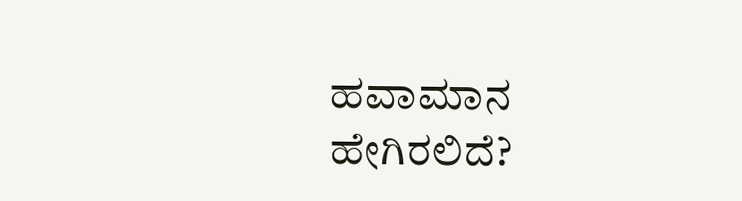ಹವಾಮಾನ ಹೇಗಿರಲಿದೆ?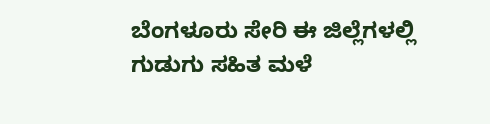ಬೆಂಗಳೂರು ಸೇರಿ ಈ ಜಿಲ್ಲೆಗಳಲ್ಲಿ ಗುಡುಗು ಸಹಿತ ಮಳೆ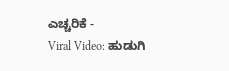ಎಚ್ಚರಿಕೆ -
Viral Video: ಹುಡುಗಿ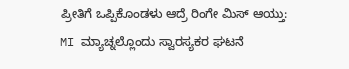ಪ್ರೀತಿಗೆ ಒಪ್ಪಿಕೊಂಡಳು ಆದ್ರೆ ರಿಂಗೇ ಮಿಸ್ ಆಯ್ತು: MI ಮ್ಯಾಚ್ನಲ್ಲೊಂದು ಸ್ವಾರಸ್ಯಕರ ಘಟನೆ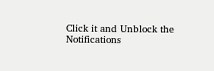Click it and Unblock the Notifications